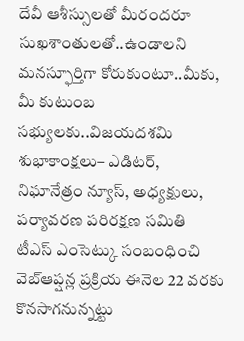దేవీ ఆశీస్సులతో మీరందరూ సుఖశాంతులతో..ఉండాలని మనస్ఫూర్తిగా కోరుకుంటూ..మీకు, మీ కుటుంబ సభ్యులకు..విజయదశమి శుభాకాంక్షలు– ఎడిటర్, నిఘానేత్రం న్యూస్, అధ్యక్షులు, పర్యావరణ పరిరక్షణ సమితి
టీఎస్ ఎంసెట్కు సంబంధించి వెబ్ఆప్షన్ల ప్రక్రియ ఈనెల 22 వరకు కొనసాగనున్నట్టు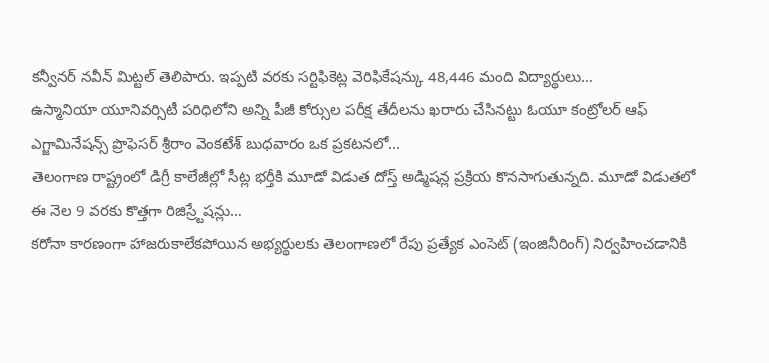కన్వీనర్ నవీన్ మిట్టల్ తెలిపారు. ఇప్పటి వరకు సర్టిఫికెట్ల వెరిఫికేషన్కు 48,446 మంది విద్యార్థులు…
ఉస్మానియా యూనివర్సిటీ పరిధిలోని అన్ని పీజీ కోర్సుల పరీక్ష తేదీలను ఖరారు చేసినట్టు ఓయూ కంట్రోలర్ ఆఫ్ ఎగ్జామినేషన్స్ ప్రొఫెసర్ శ్రీరాం వెంకటేశ్ బుధవారం ఒక ప్రకటనలో…
తెలంగాణ రాష్ట్రంలో డిగ్రీ కాలేజీల్లో సీట్ల భర్తీకి మూడో విడుత దోస్త్ అడ్మిషన్ల ప్రక్రియ కొనసాగుతున్నది. మూడో విడుతలో ఈ నెల 9 వరకు కొత్తగా రిజిస్ర్టేషన్లు…
కరోనా కారణంగా హాజరుకాలేకపోయిన అభ్యర్థులకు తెలంగాణలో రేపు ప్రత్యేక ఎంసెట్ (ఇంజినీరింగ్) నిర్వహించడానికి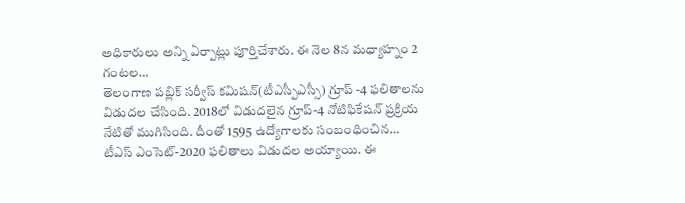అధికారులు అన్ని ఏర్పాట్లు పూర్తిచేశారు. ఈ నెల 8న మధ్యాహ్నం 2 గంటల…
తెలంగాణ పబ్లిక్ సర్వీస్ కమిషన్(టీఎస్పీఎస్సీ) గ్రూప్ -4 ఫలితాలను విడుదల చేసింది. 2018లో విడుదలైన గ్రూప్-4 నోటిఫికేషన్ ప్రక్రియ నేటితో ముగిసింది. దీంతో 1595 ఉద్యోగాలకు సంబంధించిన…
టీఎస్ ఎంసెట్-2020 ఫలితాలు విడుదల అయ్యాయి. ఈ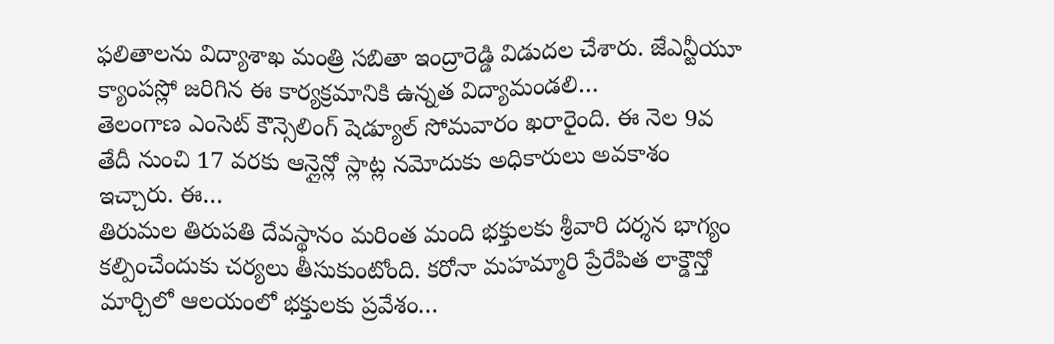ఫలితాలను విద్యాశాఖ మంత్రి సబితా ఇంద్రారెడ్డి విడుదల చేశారు. జేఎన్టీయూ క్యాంపస్లో జరిగిన ఈ కార్యక్రమానికి ఉన్నత విద్యామండలి…
తెలంగాణ ఎంసెట్ కౌన్సెలింగ్ షెడ్యూల్ సోమవారం ఖరారైంది. ఈ నెల 9వ తేదీ నుంచి 17 వరకు ఆన్లైన్లో స్లాట్ల నమోదుకు అధికారులు అవకాశం ఇచ్చారు. ఈ…
తిరుమల తిరుపతి దేవస్థానం మరింత మంది భక్తులకు శ్రీవారి దర్శన భాగ్యం కల్పించేందుకు చర్యలు తీసుకుంటోంది. కరోనా మహమ్మారి ప్రేరేపిత లాక్డౌన్తో మార్చిలో ఆలయంలో భక్తులకు ప్రవేశం…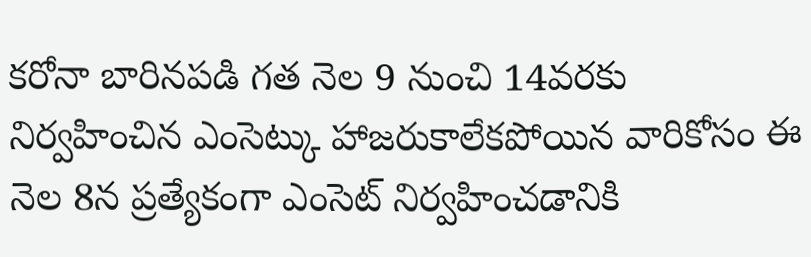కరోనా బారినపడి గత నెల 9 నుంచి 14వరకు నిర్వహించిన ఎంసెట్కు హాజరుకాలేకపోయిన వారికోసం ఈ నెల 8న ప్రత్యేకంగా ఎంసెట్ నిర్వహించడానికి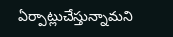ఏర్పాట్లుచేస్తున్నామని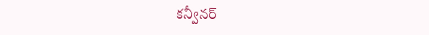కన్వీనర్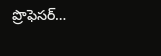ప్రొఫెసర్…